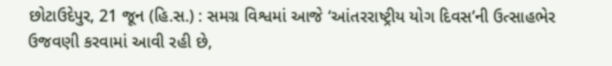છોટાઉદેપુર, 21 જૂન (હિ.સ.) : સમગ્ર વિશ્વમાં આજે ‘આંતરરાષ્ટ્રીય યોગ દિવસ’ની ઉત્સાહભેર ઉજવણી કરવામાં આવી રહી છે,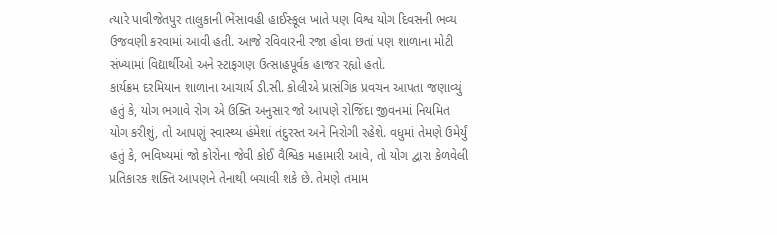ત્યારે પાવીજેતપુર તાલુકાની ભેંસાવહી હાઈસ્કૂલ ખાતે પણ વિશ્વ યોગ દિવસની ભવ્ય ઉજવણી કરવામાં આવી હતી. આજે રવિવારની રજા હોવા છતાં પણ શાળાના મોટી સંખ્યામાં વિદ્યાર્થીઓ અને સ્ટાફગણ ઉત્સાહપૂર્વક હાજર રહ્યો હતો.
કાર્યક્રમ દરમિયાન શાળાના આચાર્ય ડી.સી. કોલીએ પ્રાસંગિક પ્રવચન આપતા જણાવ્યું હતું કે, યોગ ભગાવે રોગ એ ઉક્તિ અનુસાર જો આપણે રોજિંદા જીવનમાં નિયમિત યોગ કરીશું, તો આપણું સ્વાસ્થ્ય હંમેશાં તંદુરસ્ત અને નિરોગી રહેશે. વધુમાં તેમણે ઉમેર્યું હતું કે, ભવિષ્યમાં જો કોરોના જેવી કોઈ વૈશ્વિક મહામારી આવે, તો યોગ દ્વારા કેળવેલી પ્રતિકારક શક્તિ આપણને તેનાથી બચાવી શકે છે. તેમણે તમામ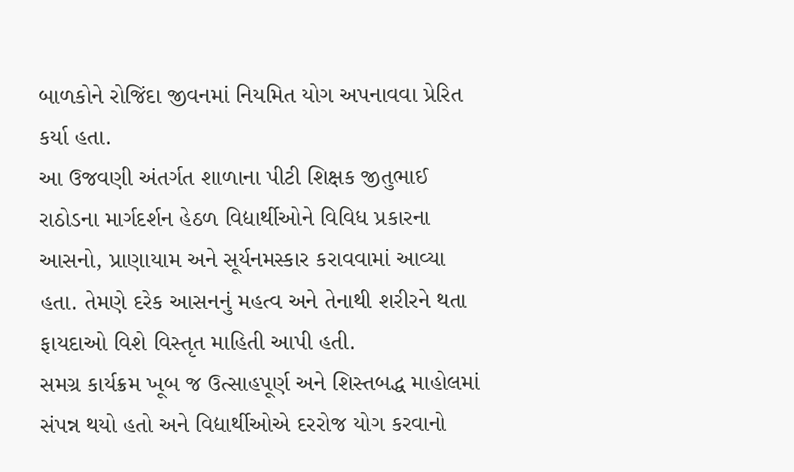બાળકોને રોજિંદા જીવનમાં નિયમિત યોગ અપનાવવા પ્રેરિત કર્યા હતા.
આ ઉજવણી અંતર્ગત શાળાના પીટી શિક્ષક જીતુભાઈ રાઠોડના માર્ગદર્શન હેઠળ વિદ્યાર્થીઓને વિવિધ પ્રકારના આસનો, પ્રાણાયામ અને સૂર્યનમસ્કાર કરાવવામાં આવ્યા હતા. તેમણે દરેક આસનનું મહત્વ અને તેનાથી શરીરને થતા ફાયદાઓ વિશે વિસ્તૃત માહિતી આપી હતી.
સમગ્ર કાર્યક્રમ ખૂબ જ ઉત્સાહપૂર્ણ અને શિસ્તબદ્ધ માહોલમાં સંપન્ન થયો હતો અને વિદ્યાર્થીઓએ દરરોજ યોગ કરવાનો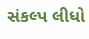સંકલ્પ લીધો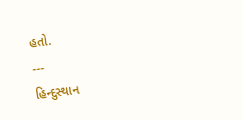હતો.
---
હિન્દુસ્થાન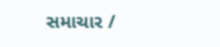સમાચાર /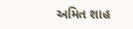અમિત શાહ